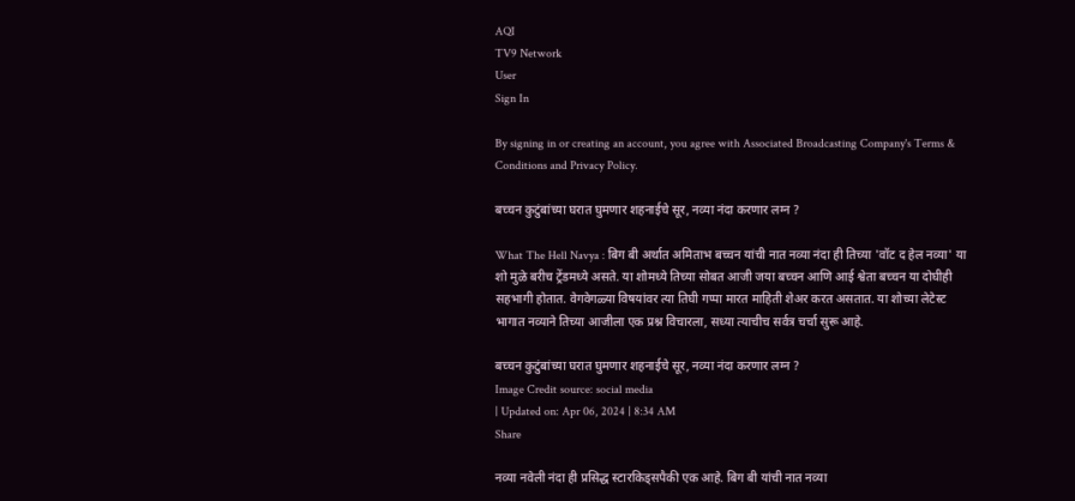AQI
TV9 Network
User
Sign In

By signing in or creating an account, you agree with Associated Broadcasting Company's Terms & Conditions and Privacy Policy.

बच्चन कुटुंबांच्या घरात घुमणार शहनाईचे सूर, नव्या नंदा करणार लग्न ?

What The Hell Navya : बिग बी अर्थात अमिताभ बच्चन यांची नात नव्या नंदा ही तिच्या 'वॉट द हेल नव्या' या शो मुळे बरीच ट्रेंडमध्ये असते. या शोमध्ये तिच्या सोबत आजी जया बच्चन आणि आई श्वेता बच्चन या दोघीही सहभागी होतात. वेगवेगळ्या विषयांवर त्या तिघी गप्पा मारत माहिती शेअर करत असतात. या शोच्या लेटेस्ट भागात नव्याने तिच्या आजीला एक प्रश्न विचारला, सध्या त्याचीच सर्वत्र चर्चा सुरू आहे.

बच्चन कुटुंबांच्या घरात घुमणार शहनाईचे सूर, नव्या नंदा करणार लग्न ?
Image Credit source: social media
| Updated on: Apr 06, 2024 | 8:34 AM
Share

नव्या नवेली नंदा ही प्रसिद्ध स्टारकिड्सपैकी एक आहे. बिग बी यांची नात नव्या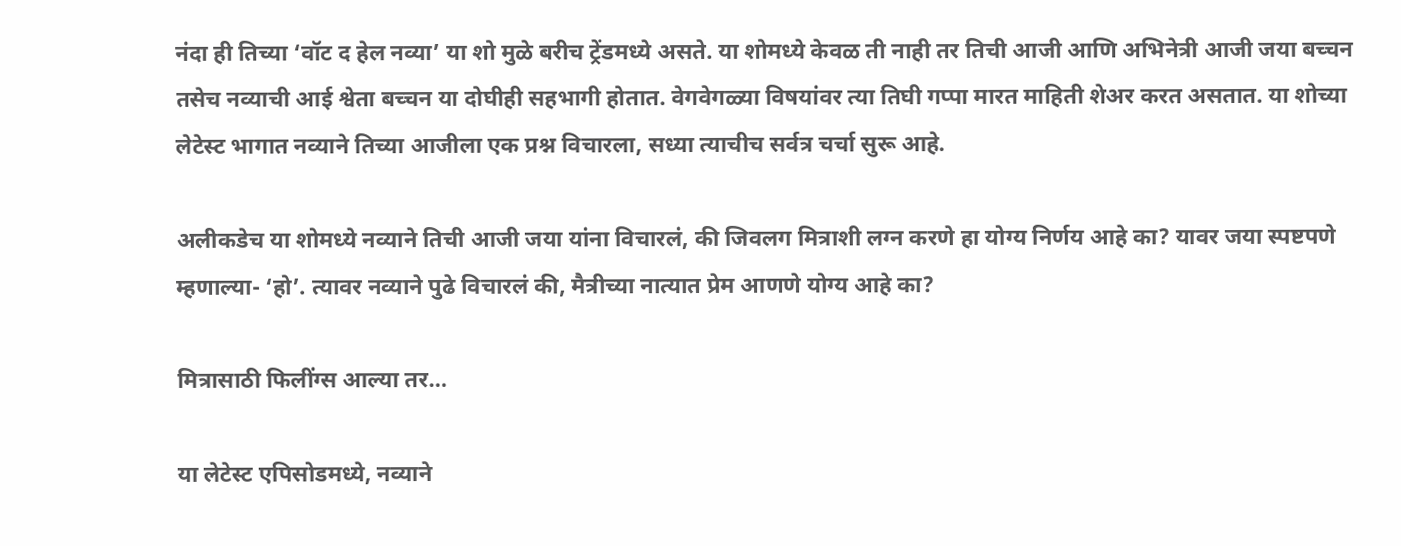नंदा ही तिच्या ‘वॉट द हेल नव्या’ या शो मुळे बरीच ट्रेंडमध्ये असते. या शोमध्ये केवळ ती नाही तर तिची आजी आणि अभिनेत्री आजी जया बच्चन तसेच नव्याची आई श्वेता बच्चन या दोघीही सहभागी होतात. वेगवेगळ्या विषयांवर त्या तिघी गप्पा मारत माहिती शेअर करत असतात. या शोच्या लेटेस्ट भागात नव्याने तिच्या आजीला एक प्रश्न विचारला, सध्या त्याचीच सर्वत्र चर्चा सुरू आहे.

अलीकडेच या शोमध्ये नव्याने तिची आजी जया यांना विचारलं, की जिवलग मित्राशी लग्न करणे हा योग्य निर्णय आहे का? यावर जया स्पष्टपणे म्हणाल्या- ‘हो’. त्यावर नव्याने पुढे विचारलं की, मैत्रीच्या नात्यात प्रेम आणणे योग्य आहे का?

मित्रासाठी फिलींग्स आल्या तर…

या लेटेस्ट एपिसोडमध्ये, नव्याने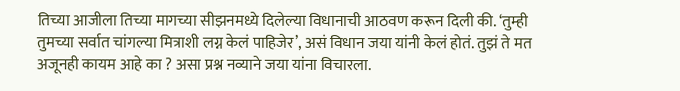तिच्या आजीला तिच्या मागच्या सीझनमध्ये दिलेल्या विधानाची आठवण करून दिली की. ‘तुम्ही तुमच्या सर्वात चांगल्या मित्राशी लग्न केलं पाहिजेर’, असं विधान जया यांनी केलं होतं. तुझं ते मत अजूनही कायम आहे का ? असा प्रश्न नव्याने जया यांना विचारला.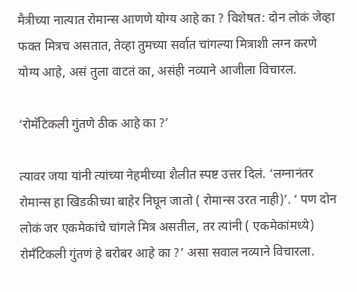मैत्रीच्या नात्यात रोमान्स आणणे योग्य आहे का ? विशेषत: दोन लोकं जेव्हा फक्त मित्रच असतात, तेव्हा तुमच्या सर्वात चांगल्या मित्राशी लग्न करणे योग्य आहे, असं तुला वाटतं का, असंही नव्याने आजीला विचारल.

‘रोमॅटिकली गुंतणे ठीक आहे का ?’

त्यावर जया यांनी त्यांच्या नेहमीच्या शैलीत स्पष्ट उत्तर दिलं. ‘लग्नानंतर रोमान्स हा खिडकीच्या बाहेर निघून जातो ( रोमान्स उरत नाही)’. ‘ पण दोन लोकं जर एकमेकांचे चांगले मित्र असतील, तर त्यांनी ( एकमेकांमध्ये) रोमँटिकली गुंतणं हे बरोबर आहे का ?’ असा सवाल नव्याने विचारला.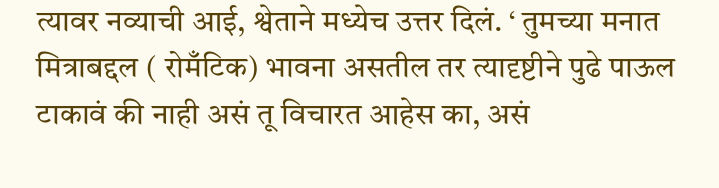त्यावर नव्याची आई, श्वेताने मध्येच उत्तर दिलं. ‘ तुमच्या मनात मित्राबद्दल ( रोमँटिक) भावना असतील तर त्यादृष्टीने पुढे पाऊल टाकावं की नाही असं तू विचारत आहेस का, असं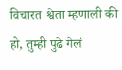विचारत श्वेता म्हणाली की हो, तुम्ही पुढे गेलं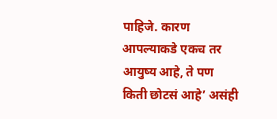पाहिजे. कारण आपल्याकडे एकच तर आयुष्य आहे, ते पण किती छोटसं आहे’ असंही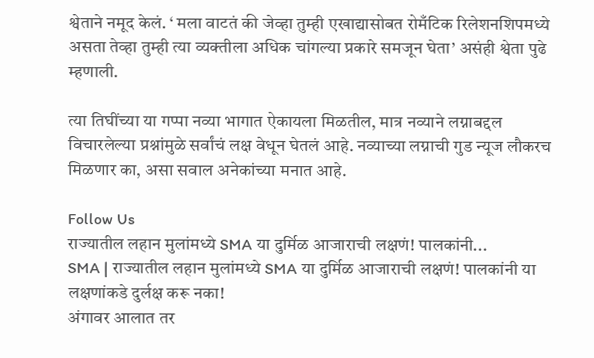श्वेताने नमूद केलं. ‘ मला वाटतं की जेव्हा तुम्ही एखाद्यासोबत रोमँटिक रिलेशनशिपमध्ये असता तेव्हा तुम्ही त्या व्यक्तीला अधिक चांगल्या प्रकारे समजून घेता’ असंही श्वेता पुढे म्हणाली.

त्या तिघींच्या या गप्पा नव्या भागात ऐकायला मिळतील, मात्र नव्याने लग्नाबद्दल विचारलेल्या प्रश्नांमुळे सर्वांचं लक्ष वेधून घेतलं आहे. नव्याच्या लग्नाची गुड न्यूज लौकरच मिळणार का, असा सवाल अनेकांच्या मनात आहे.

Follow Us
राज्यातील लहान मुलांमध्ये SMA या दुर्मिळ आजाराची लक्षणं! पालकांनी...
SMA | राज्यातील लहान मुलांमध्ये SMA या दुर्मिळ आजाराची लक्षणं! पालकांनी या लक्षणांकडे दुर्लक्ष करू नका!
अंगावर आलात तर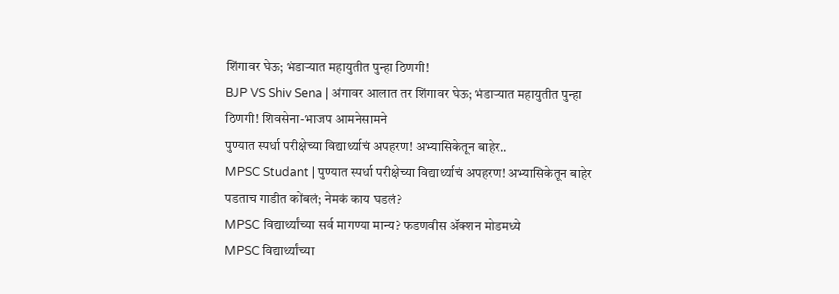शिंगावर घेऊ; भंडाऱ्यात महायुतीत पुन्हा ठिणगी!
BJP VS Shiv Sena | अंगावर आलात तर शिंगावर घेऊ; भंडाऱ्यात महायुतीत पुन्हा ठिणगी! शिवसेना-भाजप आमनेसामने
पुण्यात स्पर्धा परीक्षेच्या विद्यार्थ्याचं अपहरण! अभ्यासिकेतून बाहेर..
MPSC Studant | पुण्यात स्पर्धा परीक्षेच्या विद्यार्थ्याचं अपहरण! अभ्यासिकेतून बाहेर पडताच गाडीत कोंबलं; नेमकं काय घडलं?
MPSC विद्यार्थ्यांच्या सर्व मागण्या मान्य? फडणवीस ॲक्शन मोडमध्ये
MPSC विद्यार्थ्यांच्या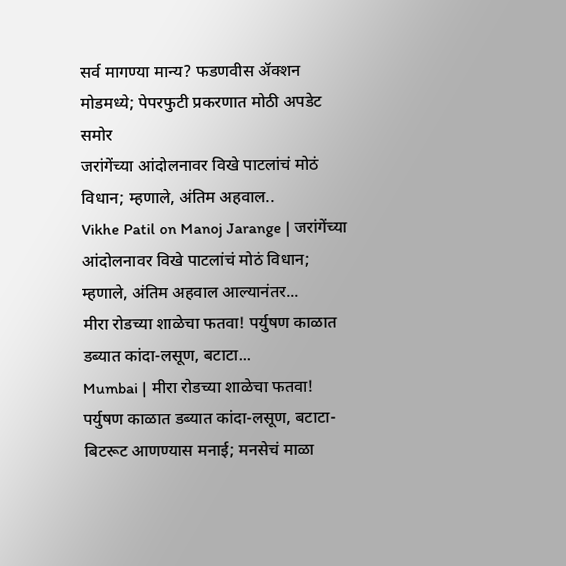सर्व मागण्या मान्य? फडणवीस ॲक्शन मोडमध्ये; पेपरफुटी प्रकरणात मोठी अपडेट समोर
जरांगेंच्या आंदोलनावर विखे पाटलांचं मोठं विधान; म्हणाले, अंतिम अहवाल..
Vikhe Patil on Manoj Jarange | जरांगेंच्या आंदोलनावर विखे पाटलांचं मोठं विधान; म्हणाले, अंतिम अहवाल आल्यानंतर...
मीरा रोडच्या शाळेचा फतवा! पर्युषण काळात डब्यात कांदा-लसूण, बटाटा...
Mumbai | मीरा रोडच्या शाळेचा फतवा! पर्युषण काळात डब्यात कांदा-लसूण, बटाटा-बिटरूट आणण्यास मनाई; मनसेचं माळा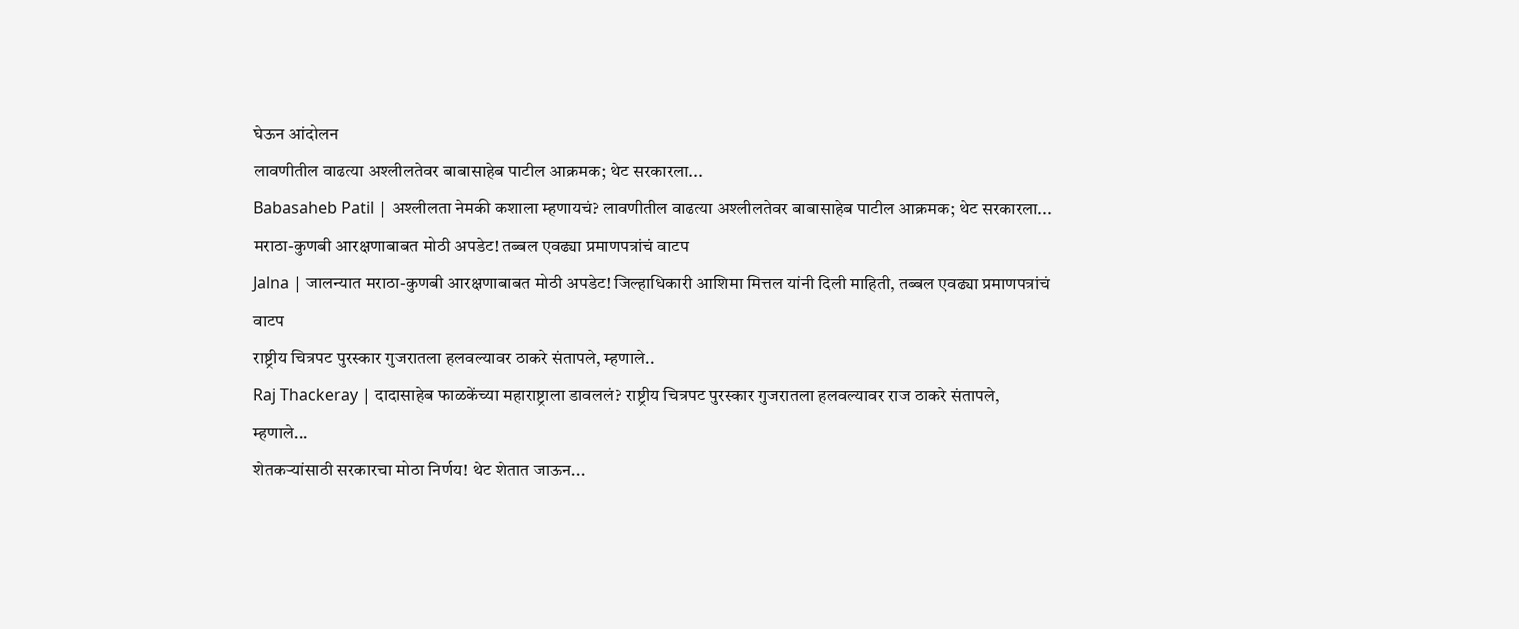घेऊन आंदोलन
लावणीतील वाढत्या अश्लीलतेवर बाबासाहेब पाटील आक्रमक; थेट सरकारला...
Babasaheb Patil | अश्लीलता नेमकी कशाला म्हणायचं? लावणीतील वाढत्या अश्लीलतेवर बाबासाहेब पाटील आक्रमक; थेट सरकारला...
मराठा-कुणबी आरक्षणाबाबत मोठी अपडेट! तब्बल एवढ्या प्रमाणपत्रांचं वाटप
Jalna | जालन्यात मराठा-कुणबी आरक्षणाबाबत मोठी अपडेट! जिल्हाधिकारी आशिमा मित्तल यांनी दिली माहिती, तब्बल एवढ्या प्रमाणपत्रांचं वाटप
राष्ट्रीय चित्रपट पुरस्कार गुजरातला हलवल्यावर ठाकरे संतापले, म्हणाले..
Raj Thackeray | दादासाहेब फाळकेंच्या महाराष्ट्राला डावललं? राष्ट्रीय चित्रपट पुरस्कार गुजरातला हलवल्यावर राज ठाकरे संतापले, म्हणाले...
शेतकऱ्यांसाठी सरकारचा मोठा निर्णय! थेट शेतात जाऊन...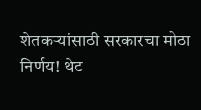शेतकऱ्यांसाठी सरकारचा मोठा निर्णय! थेट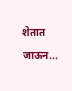शेतात जाऊन...